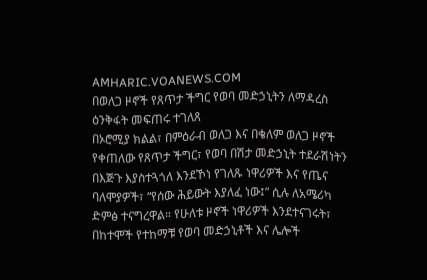AMHARIC.VOANEWS.COM
በወለጋ ዞኖች የጸጥታ ችግር የወባ መድኃኒትን ለማዳረስ ዕንቅፋት መፍጠሩ ተገለጸ
በኦሮሚያ ክልል፣ በምዕራብ ወለጋ እና በቄለም ወለጋ ዞኖች የቀጠለው የጸጥታ ችግር፣ የወባ በሽታ መድኃኒት ተደራሽነትን በእጅጉ እያስተጓጎለ እንደኾነ የገለጹ ነዋሪዎች እና የጤና ባለሞያዎች፣ “የሰው ሕይውት እያለፈ ነው፤” ሲሉ ለአሜሪካ ድምፅ ተናግረዋል። የሁለቱ ዞኖች ነዋሪዎች እንደተናገሩት፣ በከተሞች የተከማቹ የወባ መድኃኒቶች እና ሌሎች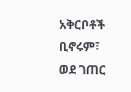አቅርቦቶች ቢኖሩም፣ ወደ ገጠር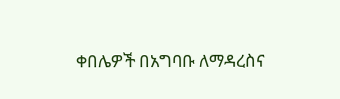ቀበሌዎች በአግባቡ ለማዳረስና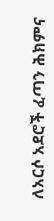ለአርሶ አደሮች ፈጣን ሕክምና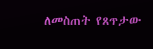ለመስጠት የጸጥታው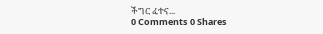ችግር ፈተና...
0 Comments 0 Shares